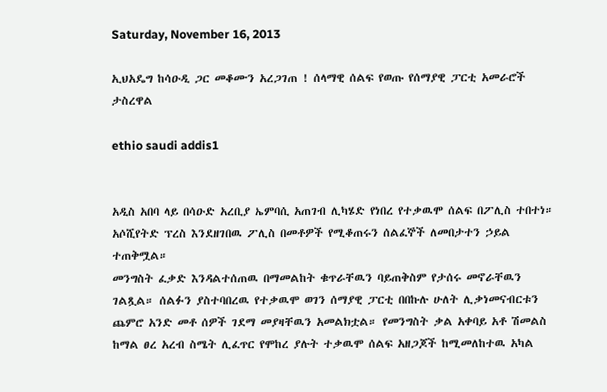Saturday, November 16, 2013

ኢህአዴግ ከሳዑዲ ጋር መቆሙን አረጋገጠ ! ሰላማዊ ሰልፍ የወጡ የሰማያዊ ፓርቲ አመራሮች ታስረዋል

ethio saudi addis1


አዲስ አበባ ላይ በሳዑድ አረቢያ ኤምባሲ አጠገብ ሊካሄድ የነበረ የተቃዉሞ ሰልፍ በፖሊስ ተበተነ። አሶሺየትድ ፕረስ እንደዘገበዉ ፖሊስ በመቶዎች የሚቆጠሩን ሰልፈኞች ለመበታተን ኃይል ተጠቅሟል።
መንግስት ፈቃድ እንዳልተሰጠዉ በማመልከት ቁጥራቸዉን ባይጠቅስም የታሰሩ መኖራቸዉን ገልጿል። ሰልፉን ያስተባበረዉ የተቃዉሞ ወገን ሰማያዊ ፓርቲ በበኩሉ ሁለት ሊቃነመናብርቱን ጨምሮ አንድ መቶ ሰዎች ገደማ መያዛቸዉን አመልክቷል። የመንግስት ቃል አቀባይ አቶ ሽመልስ ከማል ፀረ አረብ ስሜት ሊፈጥር የሞከረ ያሉት ተቃዉሞ ሰልፍ አዘጋጆች ከሚመለከተዉ አካል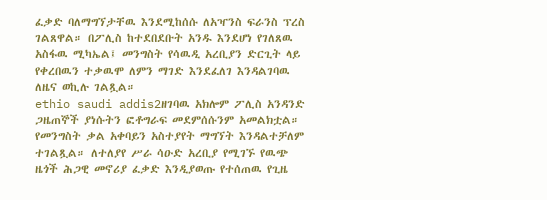ፈቃድ ባለማግኘታቸዉ እንደሚከሰሱ ለአዣንስ ፍራንስ ፕረስ ገልጸዋል። በፖሊስ ከተደበደቡት አንዱ እንደሆነ የገለጸዉ አስፋዉ ሚካኤል፤ መንግስት የሳዉዲ አረቢያን ድርጊት ላይ የቀረበዉን ተቃዉሞ ለምን ማገድ እንደፈለገ እንዳልገባዉ ለዜና ወኪሉ ገልጿል።
ethio saudi addis2ዘገባዉ አክሎም ፖሊስ አንዳንድ ጋዜጠኞች ያነሱትን ፎቶግራፍ መደምሰሱንም አመልክቷል። የመንግስት ቃል አቀባይን አስተያየት ማግኘት እንዳልተቻለም ተገልጿል። ለተለያየ ሥራ ሳዑድ አረቢያ የሚገኙ የዉጭ ዜጎች ሕጋዊ መኖሪያ ፈቃድ እንዲያወጡ የተሰጠዉ የጊዜ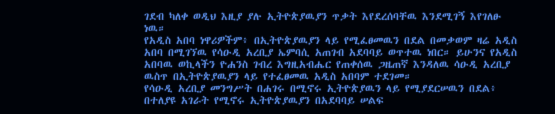ገደብ ካለቀ ወዲህ እዚያ ያሉ ኢትዮጵያዉያን ጥቃት እየደረሰባቸዉ እንደሚገኝ እየገለፁ ነዉ።
የአዲስ አበባ ነዋሪዎችም፥ በኢትዮጵያዉያን ላይ የሚፈፀመዉን በደል በመቃወም ዛሬ አዲስ አበባ በሚገኘዉ የሳዑዲ አረቢያ ኤምባሲ አጠገብ አደባባይ ወጥተዉ ነበር። ይሁንና የአዲስ አበባዉ ወኪላችን ዮሐንስ ገብረ እግዚአብሔር የጠቀሰዉ ጋዜጠኛ እንዳለዉ ሳዑዲ አረቢያ ዉስጥ በኢትዮጵያዉያን ላይ የተፈፀመዉ አዲስ አበባም ተደገመ።
የሳዑዲ አረቢያ መንግሥት በሐገሩ በሚኖሩ ኢትዮጵያዉን ላይ የሚያደርሠዉን በደል፥ በተለያዩ አገራት የሚኖሩ ኢትዮጵያዉያን በአደባባይ ሠልፍ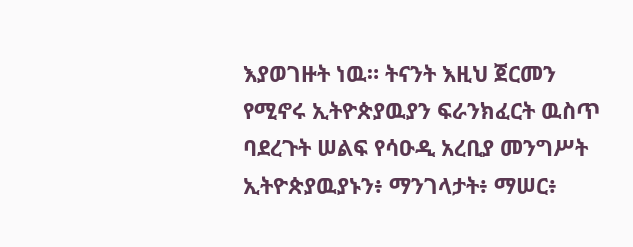እያወገዙት ነዉ። ትናንት እዚህ ጀርመን የሚኖሩ ኢትዮጵያዉያን ፍራንክፈርት ዉስጥ ባደረጉት ሠልፍ የሳዑዲ አረቢያ መንግሥት ኢትዮጵያዉያኑን፥ ማንገላታት፥ ማሠር፥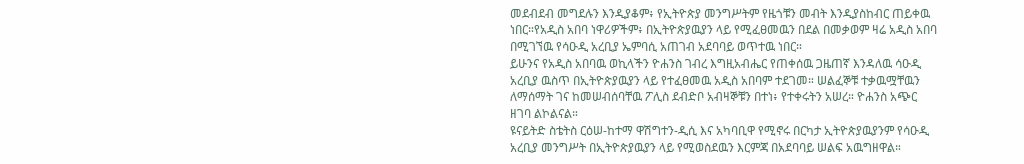መደብደብ መግደሉን እንዲያቆም፥ የኢትዮጵያ መንግሥትም የዜጎቹን መብት እንዲያስከብር ጠይቀዉ ነበር።የአዲስ አበባ ነዋሪዎችም፥ በኢትዮጵያዉያን ላይ የሚፈፀመዉን በደል በመቃወም ዛሬ አዲስ አበባ በሚገኘዉ የሳዑዲ አረቢያ ኤምባሲ አጠገብ አደባባይ ወጥተዉ ነበር።
ይሁንና የአዲስ አበባዉ ወኪላችን ዮሐንስ ገብረ እግዚአብሔር የጠቀሰዉ ጋዜጠኛ እንዳለዉ ሳዑዲ አረቢያ ዉስጥ በኢትዮጵያዉያን ላይ የተፈፀመዉ አዲስ አበባም ተደገመ። ሠልፈኞቹ ተቃዉሟቸዉን ለማሰማት ገና ከመሠብሰባቸዉ ፖሊስ ደብድቦ አብዛኞቹን በተነ፥ የተቀሩትን አሠረ። ዮሐንስ አጭር ዘገባ ልኮልናል።
ዩናይትድ ስቴትስ ርዕሠ-ከተማ ዋሽግተን-ዲሲ እና አካባቢዋ የሚኖሩ በርካታ ኢትዮጵያዉያንም የሳዑዲ አረቢያ መንግሥት በኢትዮጵያዉያን ላይ የሚወስደዉን እርምጃ በአደባባይ ሠልፍ አዉግዘዋል።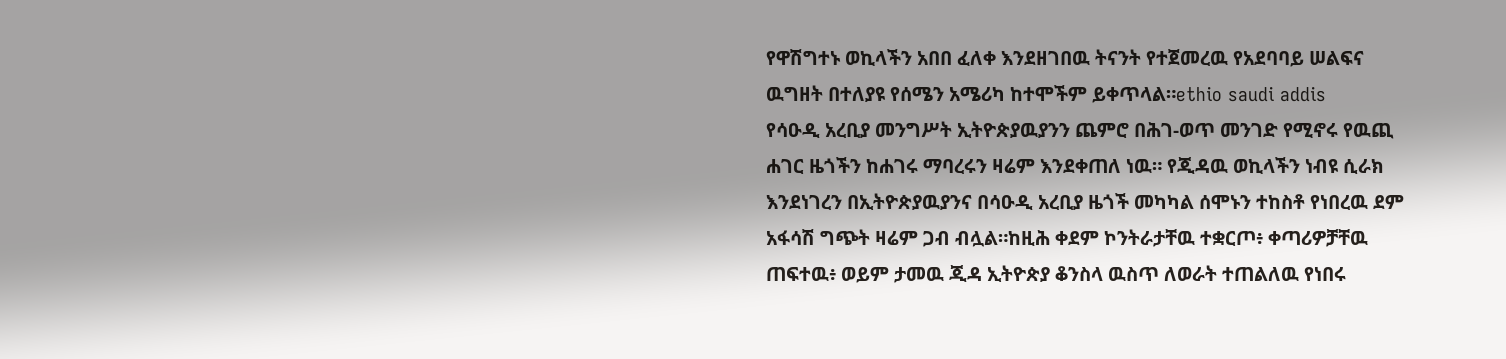የዋሽግተኑ ወኪላችን አበበ ፈለቀ እንደዘገበዉ ትናንት የተጀመረዉ የአደባባይ ሠልፍና ዉግዘት በተለያዩ የሰሜን አሜሪካ ከተሞችም ይቀጥላል።ethio saudi addis
የሳዑዲ አረቢያ መንግሥት ኢትዮጵያዉያንን ጨምሮ በሕገ-ወጥ መንገድ የሚኖሩ የዉጪ ሐገር ዜጎችን ከሐገሩ ማባረሩን ዛሬም እንደቀጠለ ነዉ። የጂዳዉ ወኪላችን ነብዩ ሲራክ እንደነገረን በኢትዮጵያዉያንና በሳዑዲ አረቢያ ዜጎች መካካል ሰሞኑን ተከስቶ የነበረዉ ደም አፋሳሽ ግጭት ዛሬም ጋብ ብሏል።ከዚሕ ቀደም ኮንትራታቸዉ ተቋርጦ፥ ቀጣሪዎቻቸዉ ጠፍተዉ፥ ወይም ታመዉ ጂዳ ኢትዮጵያ ቆንስላ ዉስጥ ለወራት ተጠልለዉ የነበሩ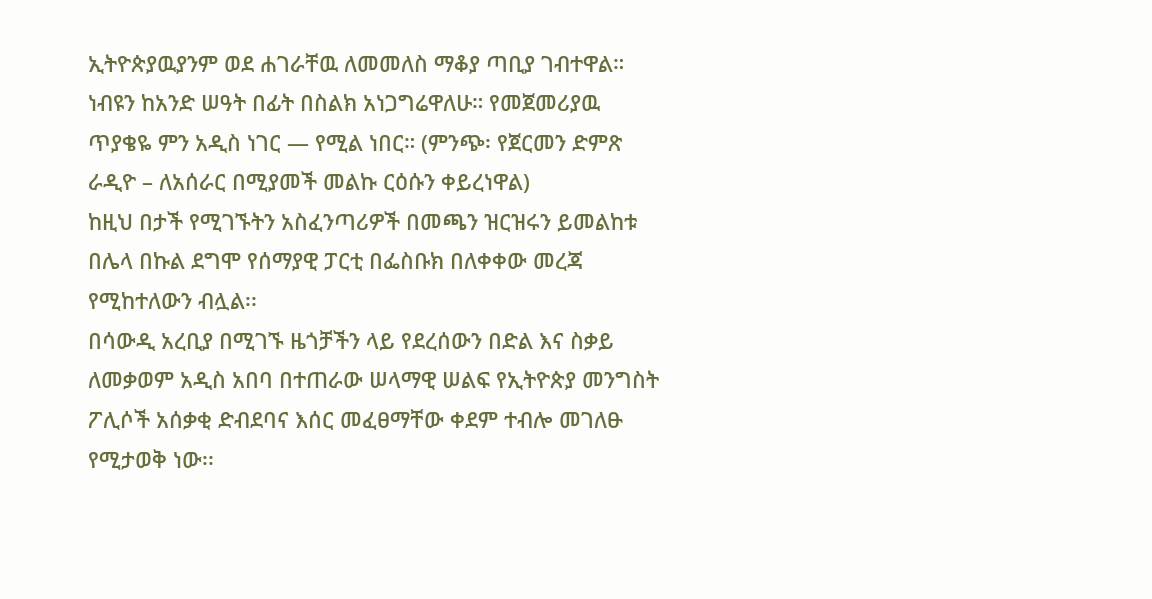ኢትዮጵያዉያንም ወደ ሐገራቸዉ ለመመለስ ማቆያ ጣቢያ ገብተዋል። ነብዩን ከአንድ ሠዓት በፊት በስልክ አነጋግሬዋለሁ። የመጀመሪያዉ ጥያቄዬ ምን አዲስ ነገር — የሚል ነበር። (ምንጭ፡ የጀርመን ድምጽ ራዲዮ – ለአሰራር በሚያመች መልኩ ርዕሱን ቀይረነዋል)
ከዚህ በታች የሚገኙትን አስፈንጣሪዎች በመጫን ዝርዝሩን ይመልከቱ
በሌላ በኩል ደግሞ የሰማያዊ ፓርቲ በፌስቡክ በለቀቀው መረጃ የሚከተለውን ብሏል፡፡
በሳውዲ አረቢያ በሚገኙ ዜጎቻችን ላይ የደረሰውን በድል እና ስቃይ ለመቃወም አዲስ አበባ በተጠራው ሠላማዊ ሠልፍ የኢትዮጵያ መንግስት ፖሊሶች አሰቃቂ ድብደባና እሰር መፈፀማቸው ቀደም ተብሎ መገለፁ የሚታወቅ ነው፡፡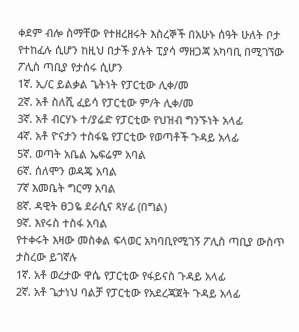ቀደም ብሎ ስማቸው የተዘረዘሩት እስረኞች በአሁኑ ሰዓት ሁለት ቦታ የተከፈሉ ሲሆን ከዚህ በታች ያሉት ፒያሳ ማዘጋጃ አካባቢ በሚገኘው ፖሊስ ጣቢያ የታሰሩ ሲሆን
1ኛ. ኢ/ር ይልቃል ጌትነት የፓርቲው ሊቀ/መ
2ኛ. አቶ ስለሺ ፈይሳ የፓርቲው ም/ት ሊቀ/መ
3ኛ. አቶ ብርሃኑ ተ/ያሬድ የፓርቲው የህዝብ ግንኙነት አላፊ
4ኛ. አቶ ዮናታን ተስፋዬ የፓርቲው የወጣቶች ጉዳይ አላፊ
5ኛ. ወጣት አቤል ኤፍሬም አባል
6ኛ. ሰለሞን ወዳጄ አባል
7ኛ እመቤት ግርማ አባል
8ኛ. ዳዊት ፀጋዬ ደራሲና ጻሃፊ (በግል)
9ኛ. እየሩስ ተስፋ አባል
የተቀሩት እዛው መስቀል ፍላወር አካባቢየሚገኝ ፖሊስ ጣቢያ ውስጥ ታስረው ይገኛሉ
1ኛ. አቶ ወረታው ዋሴ የፓርቲው የፋይናስ ጉዳይ አላፊ
2ኛ. አቶ ጌታነህ ባልቻ የፓርቲው የአደረጃጀት ጉዳይ አላፊ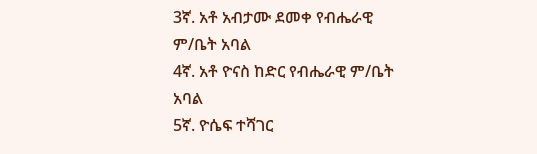3ኛ. አቶ አብታሙ ደመቀ የብሔራዊ ም/ቤት አባል
4ኛ. አቶ ዮናስ ከድር የብሔራዊ ም/ቤት አባል
5ኛ. ዮሴፍ ተሻገር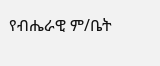የብሔራዊ ም/ቤት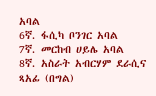አባል
6ኛ. ፋሲካ ቦንገር አባል
7ኛ. መርከብ ሀይሌ አባል
8ኛ. አስራት አብርሃም ደራሲና ጻአፊ (በግል)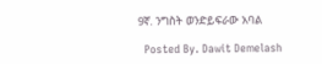9ኛ. ንግስት ወንድይፍራው አባል

  Posted By. Dawit Demelash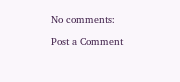No comments:

Post a Comment